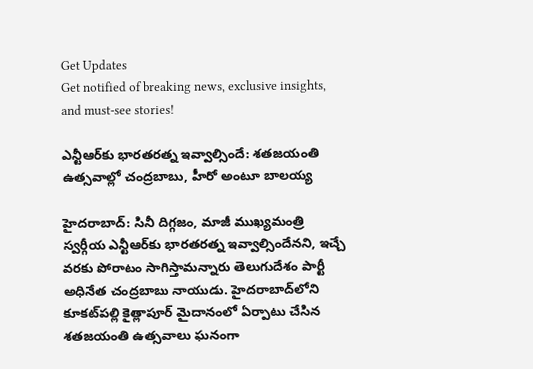Get Updates
Get notified of breaking news, exclusive insights, and must-see stories!

ఎన్టీఆర్‌కు భారతరత్న ఇవ్వాల్సిందే: శతజయంతి ఉత్సవాల్లో చంద్రబాబు, హీరో అంటూ బాలయ్య

హైదరాబాద్: సినీ దిగ్గజం, మాజీ ముఖ్యమంత్రి స్వర్గీయ ఎన్టీఆర్‌కు భారతరత్న ఇవ్వాల్సిందేనని, ఇచ్చే వరకు పోరాటం సాగిస్తామన్నారు తెలుగుదేశం పార్టీ అధినేత చంద్రబాబు నాయుడు. హైదరాబాద్‌లోని కూకట్‌పల్లి కైత్లాపూర్ మైదానంలో ఏర్పాటు చేసిన శతజయంతి ఉత్సవాలు ఘనంగా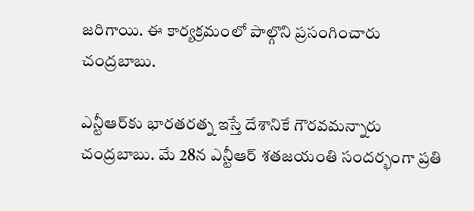జరిగాయి. ఈ కార్యక్రమంలో పాల్గొని ప్రసంగించారు చంద్రబాబు.

ఎన్టీఆర్‌కు భారతరత్న ఇస్తే దేశానికే గౌరవమన్నారు చంద్రబాబు. మే 28న ఎన్టీఆర్ శతజయంతి సందర్భంగా ప్రతి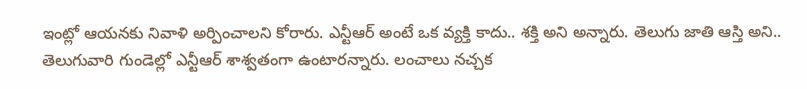ఇంట్లో ఆయనకు నివాళి అర్పించాలని కోరారు. ఎన్టీఆర్ అంటే ఒక వ్యక్తి కాదు.. శక్తి అని అన్నారు. తెలుగు జాతి ఆస్తి అని.. తెలుగువారి గుండెల్లో ఎన్టీఆర్ శాశ్వతంగా ఉంటారన్నారు. లంచాలు నచ్చక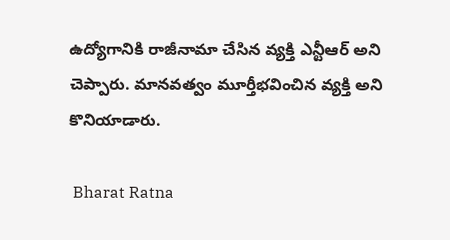ఉద్యోగానికి రాజీనామా చేసిన వ్యక్తి ఎన్టీఆర్ అని చెప్పారు. మానవత్వం మూర్తీభవించిన వ్యక్తి అని కొనియాడారు.

 Bharat Ratna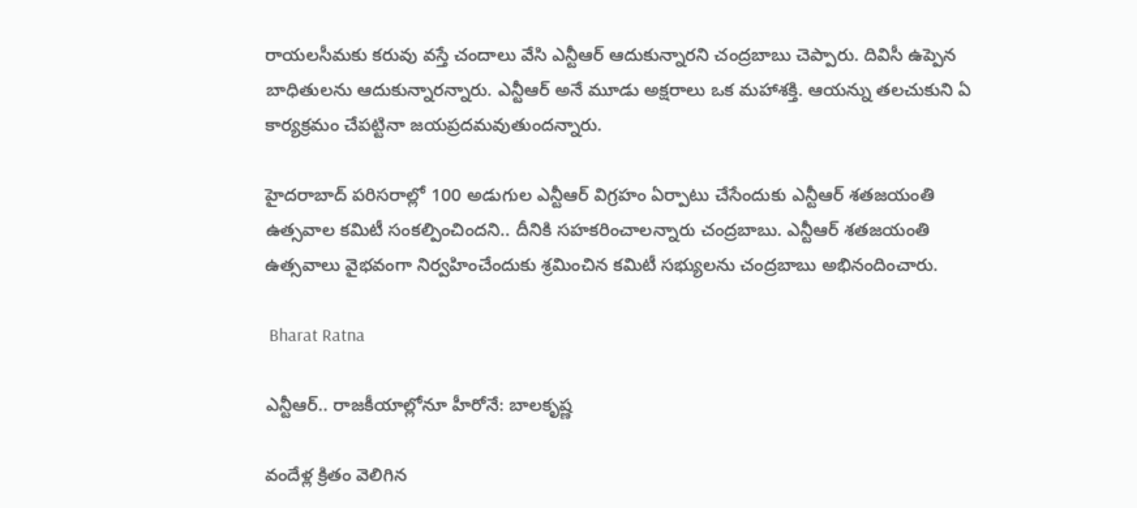రాయలసీమకు కరువు వస్తే చందాలు వేసి ఎన్టీఆర్ ఆదుకున్నారని చంద్రబాబు చెప్పారు. దివిసీ ఉప్పెన బాధితులను ఆదుకున్నారన్నారు. ఎన్టీఆర్ అనే మూడు అక్షరాలు ఒక మహాశక్తి. ఆయన్ను తలచుకుని ఏ కార్యక్రమం చేపట్టినా జయప్రదమవుతుందన్నారు.

హైదరాబాద్ పరిసరాల్లో 100 అడుగుల ఎన్టీఆర్ విగ్రహం ఏర్పాటు చేసేందుకు ఎన్టీఆర్ శతజయంతి ఉత్సవాల కమిటీ సంకల్పించిందని.. దీనికి సహకరించాలన్నారు చంద్రబాబు. ఎన్టీఆర్ శతజయంతి ఉత్సవాలు వైభవంగా నిర్వహించేందుకు శ్రమించిన కమిటీ సభ్యులను చంద్రబాబు అభినందించారు.

 Bharat Ratna

ఎన్టీఆర్.. రాజకీయాల్లోనూ హీరోనే: బాలకృష్ణ

వందేళ్ల క్రితం వెలిగిన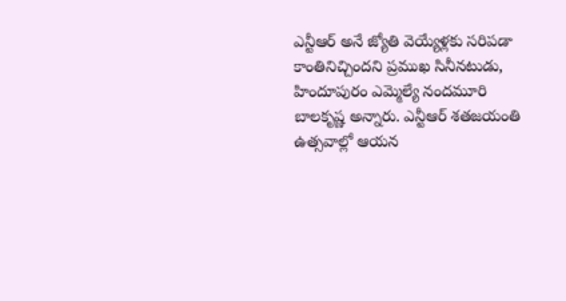ఎన్టీఆర్ అనే జ్యోతి వెయ్యేళ్లకు సరిపడా కాంతినిచ్చిందని ప్రముఖ సినీనటుడు, హిందూపురం ఎమ్మెల్యే నందమూరి బాలకృష్ణ అన్నారు. ఎన్టీఆర్ శతజయంతి ఉత్సవాల్లో ఆయన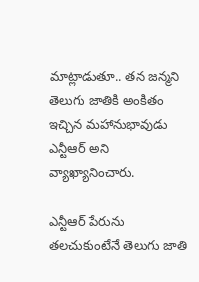మాట్లాడుతూ.. తన జన్మని తెలుగు జాతికి అంకితం ఇచ్చిన మహానుభావుడు ఎన్టీఆర్ అని వ్యాఖ్యానించారు.

ఎన్టీఆర్ పేరును తలచుకుంటేనే తెలుగు జాతి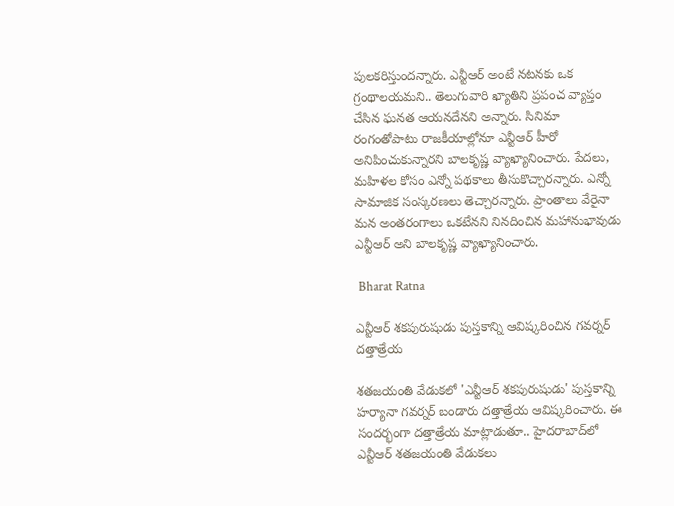పులకరిస్తుందన్నారు. ఎన్టీఆర్ అంటే నటనకు ఒక గ్రంథాలయమని.. తెలుగువారి ఖ్యాతిని ప్రపంచ వ్యాప్తం చేసిన ఘనత ఆయనదేనని అన్నారు. సినిమా రంగంతోపాటు రాజకీయాల్లోనూ ఎన్టీఆర్ హీరో అనిపించుకున్నారని బాలకృష్ణ వ్యాఖ్యానించారు. పేదలు, మహిళల కోసం ఎన్నో పథకాలు తీసుకొచ్చారన్నారు. ఎన్నో సామాజిక సంస్కరణలు తెచ్చారన్నారు. ప్రాంతాలు వేరైనా మన అంతరంగాలు ఒకటేనని నినదించిన మహానుభావుడు ఎన్టీఆర్ అని బాలకృష్ణ వ్యాఖ్యానించారు.

 Bharat Ratna

ఎన్టీఆర్ శకపురుషుడు పుస్తకాన్ని ఆవిష్కరించిన గవర్నర్ దత్తాత్రేయ

శతజయంతి వేడుకలో 'ఎన్టీఆర్ శకపురుషుడు' పుస్తకాన్ని హర్యానా గవర్నర్ బండారు దత్తాత్రేయ ఆవిష్కరించారు. ఈ సందర్భంగా దత్తాత్రేయ మాట్లాడుతూ.. హైదరాబాద్‌లో ఎన్టీఆర్ శతజయంతి వేడుకలు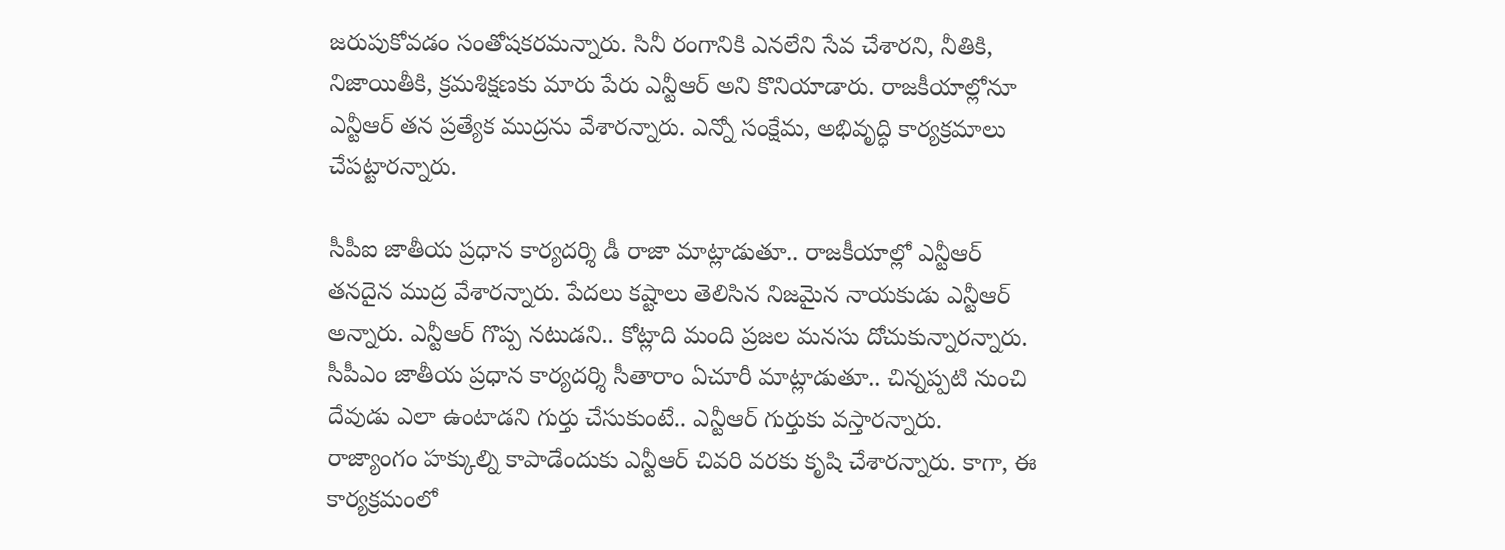జరుపుకోవడం సంతోషకరమన్నారు. సినీ రంగానికి ఎనలేని సేవ చేశారని, నీతికి, నిజాయితీకి, క్రమశిక్షణకు మారు పేరు ఎన్టీఆర్ అని కొనియాడారు. రాజకీయాల్లోనూ ఎన్టీఆర్ తన ప్రత్యేక ముద్రను వేశారన్నారు. ఎన్నో సంక్షేమ, అభివృద్ధి కార్యక్రమాలు చేపట్టారన్నారు.

సీపీఐ జాతీయ ప్రధాన కార్యదర్శి డీ రాజా మాట్లాడుతూ.. రాజకీయాల్లో ఎన్టీఆర్ తనదైన ముద్ర వేశారన్నారు. పేదలు కష్టాలు తెలిసిన నిజమైన నాయకుడు ఎన్టీఆర్ అన్నారు. ఎన్టీఆర్ గొప్ప నటుడని.. కోట్లాది మంది ప్రజల మనసు దోచుకున్నారన్నారు. సీపీఎం జాతీయ ప్రధాన కార్యదర్శి సీతారాం ఏచూరీ మాట్లాడుతూ.. చిన్నప్పటి నుంచి దేవుడు ఎలా ఉంటాడని గుర్తు చేసుకుంటే.. ఎన్టీఆర్ గుర్తుకు వస్తారన్నారు. రాజ్యాంగం హక్కుల్ని కాపాడేందుకు ఎన్టీఆర్ చివరి వరకు కృషి చేశారన్నారు. కాగా, ఈ కార్యక్రమంలో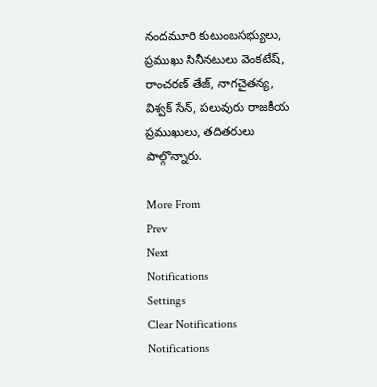నందమూరి కుటుంబసభ్యులు, ప్రముఖు సినీనటులు వెంకటేష్, రాంచరణ్ తేజ్, నాగచైతన్య, విశ్వక్ సేన్, పలువురు రాజకీయ ప్రముఖులు, తదితరులు పాల్గొన్నారు.

More From
Prev
Next
Notifications
Settings
Clear Notifications
Notifications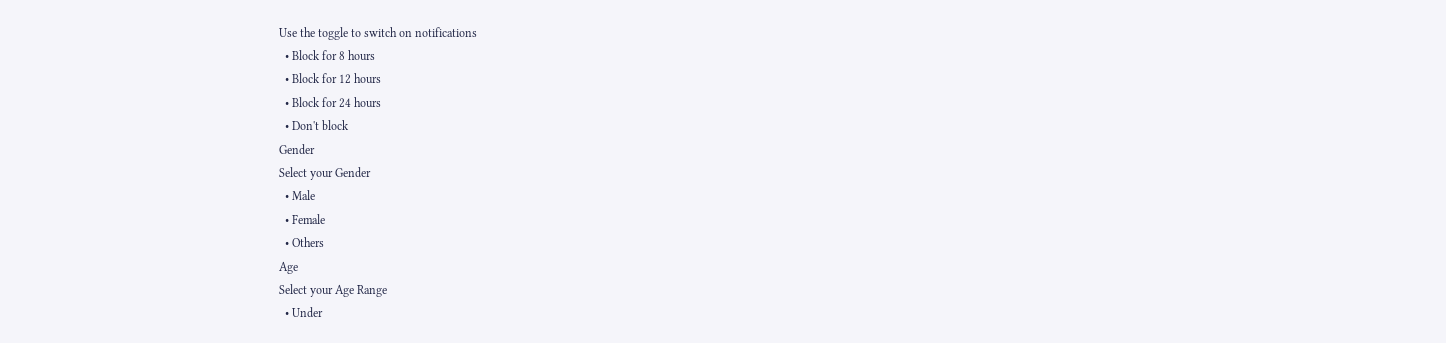Use the toggle to switch on notifications
  • Block for 8 hours
  • Block for 12 hours
  • Block for 24 hours
  • Don't block
Gender
Select your Gender
  • Male
  • Female
  • Others
Age
Select your Age Range
  • Under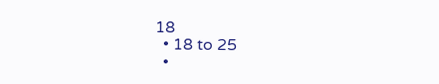18
  • 18 to 25
  •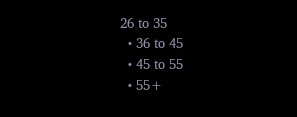26 to 35
  • 36 to 45
  • 45 to 55
  • 55+